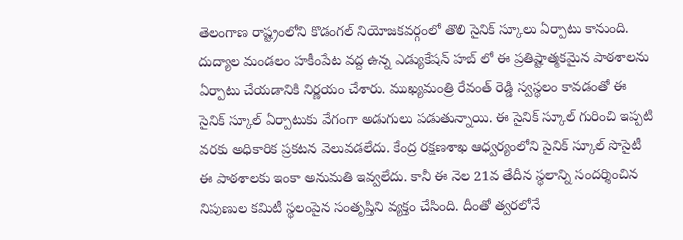తెలంగాణ రాష్ట్రంలోని కొడంగల్ నియోజకవర్గంలో తొలి సైనిక్ స్కూలు ఏర్పాటు కానుంది. దుద్యాల మండలం హకీంపేట వద్ద ఉన్న ఎడ్యుకేషన్ హబ్ లో ఈ ప్రతిష్టాత్మకమైన పాఠశాలను ఏర్పాటు చేయడానికి నిర్ణయం చేశారు. ముఖ్యమంత్రి రేవంత్ రెడ్డి స్వస్థలం కావడంతో ఈ సైనిక్ స్కూల్ ఏర్పాటుకు వేగంగా అడుగులు పడుతున్నాయి. ఈ సైనిక్ స్కూల్ గురించి ఇప్పటి వరకు అధికారిక ప్రకటన వెలువడలేదు. కేంద్ర రక్షణశాఖ ఆధ్వర్యంలోని సైనిక్ స్కూల్ సొసైటీ ఈ పాఠశాలకు ఇంకా అనుమతి ఇవ్వలేదు. కానీ ఈ నెల 21వ తేదీన స్థలాన్ని సందర్శించిన నిపుణుల కమిటీ స్థలంపైన సంతృప్తిని వ్యక్తం చేసింది. దీంతో త్వరలోనే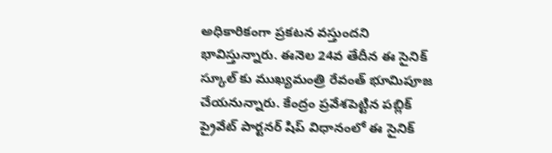అధికారికంగా ప్రకటన వస్తుందని భావిస్తున్నారు. ఈనెల 24వ తేదీన ఈ సైనిక్ స్కూల్ కు ముఖ్యమంత్రి రేవంత్ భూమిపూజ చేయనున్నారు. కేంద్రం ప్రవేశపెట్టిన పబ్లిక్ ప్రైవేట్ పార్టనర్ షిప్ విధానంలో ఈ సైనిక్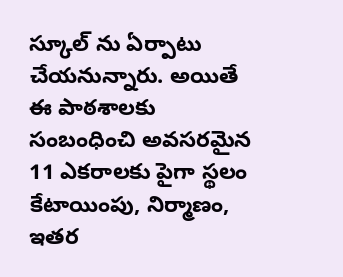స్కూల్ ను ఏర్పాటు చేయనున్నారు. అయితే ఈ పాఠశాలకు సంబంధించి అవసరమైన 11 ఎకరాలకు పైగా స్థలం కేటాయింపు, నిర్మాణం, ఇతర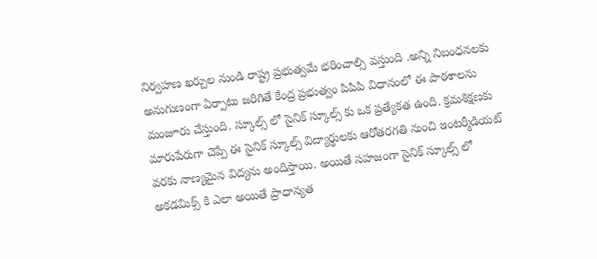నిర్వహణ ఖర్చుల నుండి రాష్ట్ర ప్రభుత్వమే భరించాల్సి వస్తుంది .అన్ని నిబంధనలకు అనుగుణంగా ఏర్పాటు జరిగితే కేంద్ర ప్రభుత్వం పిపిపి విధానంలో ఈ పాఠశాలను మంజూరు చేస్తుంది. స్కూల్స్ లో సైనిక్ స్కూల్స్ కు ఒక ప్రత్యేకత ఉంది. క్రమశిక్షణకు మారుపేరుగా చెప్పే ఈ సైనిక్ స్కూల్స్ విద్యార్థులకు ఆరోతరగతి నుంచి ఇంటర్మీడియట్ వరకు నాణ్యమైన విద్యను అందిస్తాయి. అయితే సహజంగా సైనిక్ స్కూల్స్ లో అకడమిక్స్ కి ఎలా అయితే ప్రాధాన్యత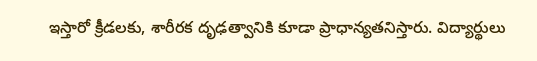ఇస్తారో క్రీడలకు, శారీరక దృఢత్వానికి కూడా ప్రాధాన్యతనిస్తారు. విద్యార్థులు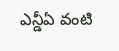ఎన్డీఏ వంటి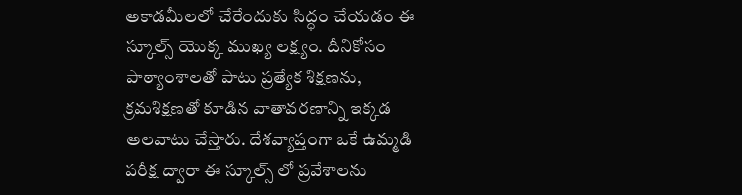అకాడమీలలో చేరేందుకు సిద్ధం చేయడం ఈ స్కూల్స్ యొక్క ముఖ్య లక్ష్యం. దీనికోసం పాఠ్యాంశాలతో పాటు ప్రత్యేక శిక్షణను, క్రమశిక్షణతో కూడిన వాతావరణాన్ని ఇక్కడ అలవాటు చేస్తారు. దేశవ్యాప్తంగా ఒకే ఉమ్మడి పరీక్ష ద్వారా ఈ స్కూల్స్ లో ప్రవేశాలను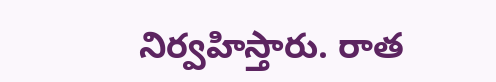నిర్వహిస్తారు. రాత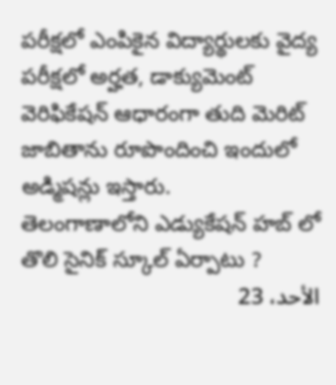పరీక్షలో ఎంపికైన విద్యార్థులకు వైద్య పరీక్షలో అర్హత, డాక్యుమెంట్ వెరిఫికేషన్ ఆధారంగా తుది మెరిట్ జాబితాను రూపొందించి ఇందులో అడ్మిషన్లు ఇస్తారు.
తెలంగాణాలోని ఎడ్యుకేషన్ హబ్ లో తొలి సైనిక్ స్కూల్ ఏర్పాటు ?
الأحد، 23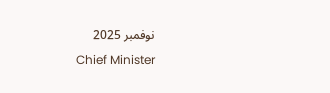نوفمبر 2025
Chief Minister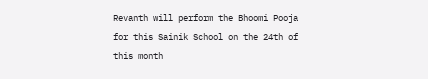Revanth will perform the Bhoomi Pooja for this Sainik School on the 24th of this month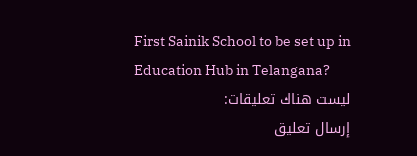First Sainik School to be set up in Education Hub in Telangana?
ليست هناك تعليقات:
إرسال تعليق